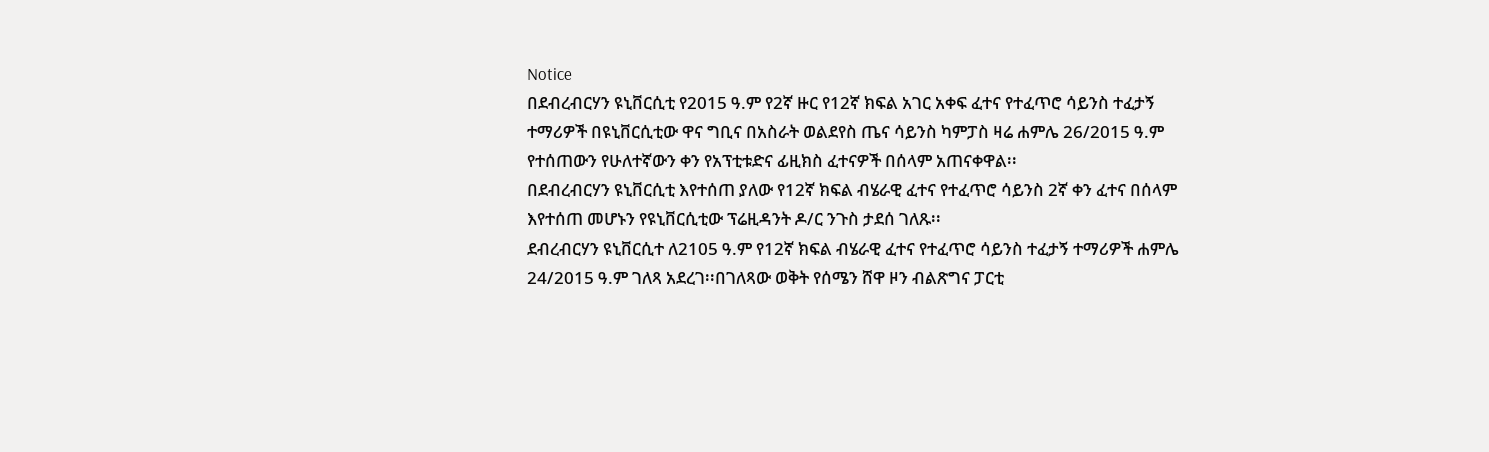Notice
በደብረብርሃን ዩኒቨርሲቲ የ2015 ዓ.ም የ2ኛ ዙር የ12ኛ ክፍል አገር አቀፍ ፈተና የተፈጥሮ ሳይንስ ተፈታኝ ተማሪዎች በዩኒቨርሲቲው ዋና ግቢና በአስራት ወልደየስ ጤና ሳይንስ ካምፓስ ዛሬ ሐምሌ 26/2015 ዓ.ም የተሰጠውን የሁለተኛውን ቀን የአፕቲቱድና ፊዚክስ ፈተናዎች በሰላም አጠናቀዋል፡፡
በደብረብርሃን ዩኒቨርሲቲ እየተሰጠ ያለው የ12ኛ ክፍል ብሄራዊ ፈተና የተፈጥሮ ሳይንስ 2ኛ ቀን ፈተና በሰላም እየተሰጠ መሆኑን የዩኒቨርሲቲው ፕሬዚዳንት ዶ/ር ንጉስ ታደሰ ገለጹ፡፡
ደብረብርሃን ዩኒቨርሲተ ለ2105 ዓ.ም የ12ኛ ክፍል ብሄራዊ ፈተና የተፈጥሮ ሳይንስ ተፈታኝ ተማሪዎች ሐምሌ 24/2015 ዓ.ም ገለጻ አደረገ፡፡በገለጻው ወቅት የሰሜን ሸዋ ዞን ብልጽግና ፓርቲ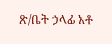ጽ/ቤት ኃላፊ አቶ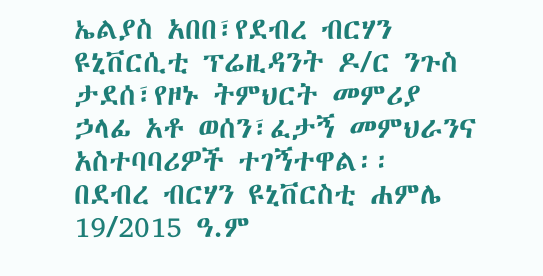ኤልያስ አበበ፣የደብረ ብርሃን ዩኒቨርሲቲ ፕሬዚዳንት ዶ/ር ንጉስ ታደሰ፣የዞኑ ትምህርት መምሪያ ኃላፊ አቶ ወሰን፣ፈታኝ መምህራንና አስተባባሪዎች ተገኝተዋል፡፡
በደብረ ብርሃን ዩኒቨርስቲ ሐምሌ 19/2015 ዓ.ም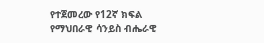የተጀመረው የ12ኛ ክፍል የማህበራዊ ሳንይስ ብሔራዊ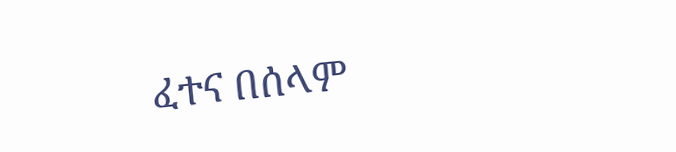ፈተና በሰላም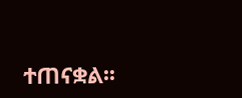ተጠናቋል፡፡